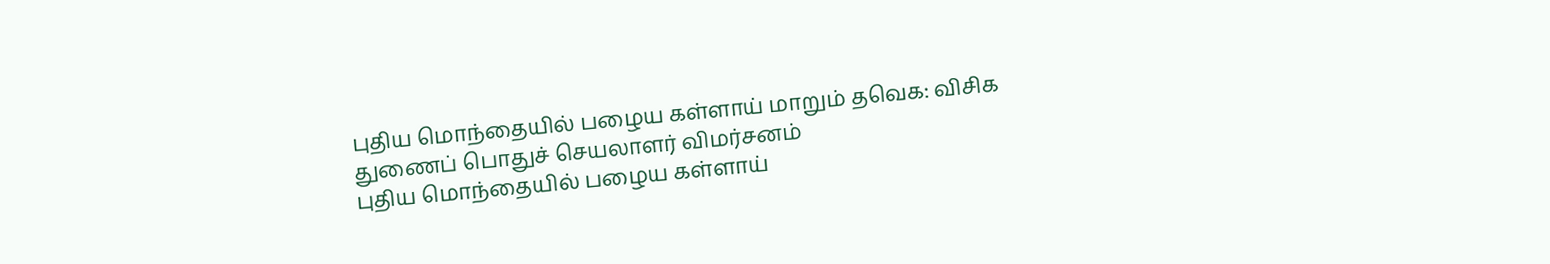புதிய மொந்தையில் பழைய கள்ளாய் மாறும் தவெக: விசிக துணைப் பொதுச் செயலாளர் விமர்சனம்
புதிய மொந்தையில் பழைய கள்ளாய்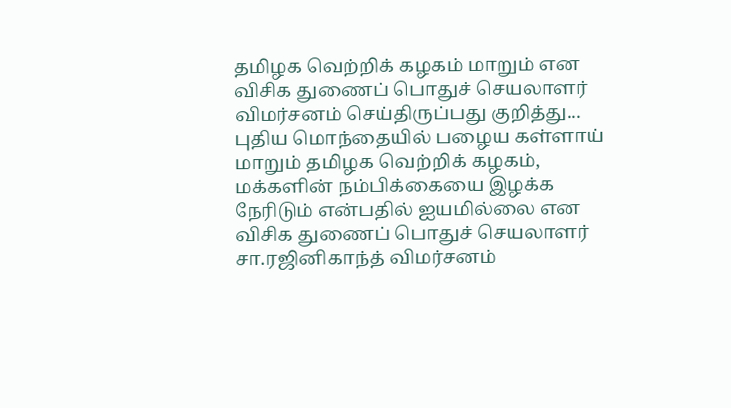தமிழக வெற்றிக் கழகம் மாறும் என விசிக துணைப் பொதுச் செயலாளர் விமர்சனம் செய்திருப்பது குறித்து...
புதிய மொந்தையில் பழைய கள்ளாய் மாறும் தமிழக வெற்றிக் கழகம், மக்களின் நம்பிக்கையை இழக்க நேரிடும் என்பதில் ஐயமில்லை என விசிக துணைப் பொதுச் செயலாளர் சா.ரஜினிகாந்த் விமர்சனம்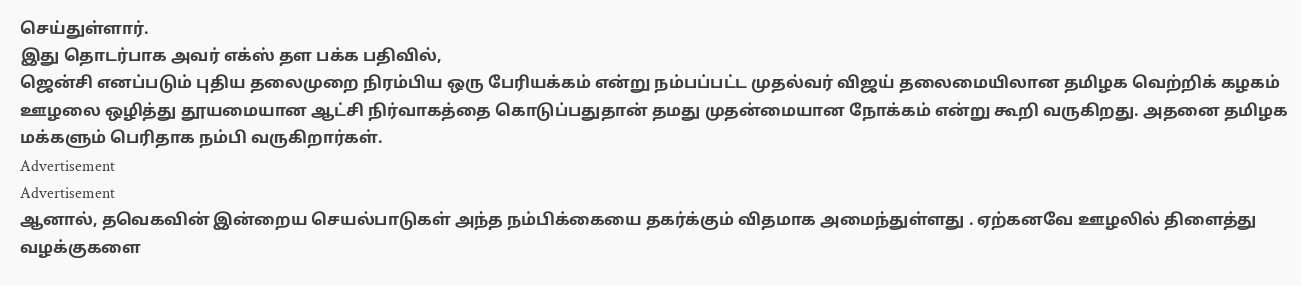செய்துள்ளார்.
இது தொடர்பாக அவர் எக்ஸ் தள பக்க பதிவில்,
ஜென்சி எனப்படும் புதிய தலைமுறை நிரம்பிய ஒரு பேரியக்கம் என்று நம்பப்பட்ட முதல்வர் விஜய் தலைமையிலான தமிழக வெற்றிக் கழகம் ஊழலை ஒழித்து தூயமையான ஆட்சி நிர்வாகத்தை கொடுப்பதுதான் தமது முதன்மையான நோக்கம் என்று கூறி வருகிறது. அதனை தமிழக மக்களும் பெரிதாக நம்பி வருகிறார்கள்.
Advertisement
Advertisement
ஆனால், தவெகவின் இன்றைய செயல்பாடுகள் அந்த நம்பிக்கையை தகர்க்கும் விதமாக அமைந்துள்ளது . ஏற்கனவே ஊழலில் திளைத்து வழக்குகளை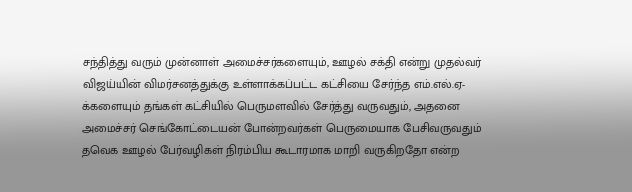சந்தித்து வரும் முன்னாள் அமைச்சர்களையும், ஊழல் சக்தி என்று முதல்வர் விஜய்யின் விமர்சனத்துக்கு உள்ளாக்கப்பட்ட கட்சியை சேர்ந்த எம்.எல்.ஏ-க்களையும் தங்கள் கட்சியில் பெருமளவில் சேர்த்து வருவதும், அதனை அமைச்சர் செங்கோட்டையன் போன்றவர்கள் பெருமையாக பேசிவருவதும் தவெக ஊழல் பேர்வழிகள் நிரம்பிய கூடாரமாக மாறி வருகிறதோ என்ற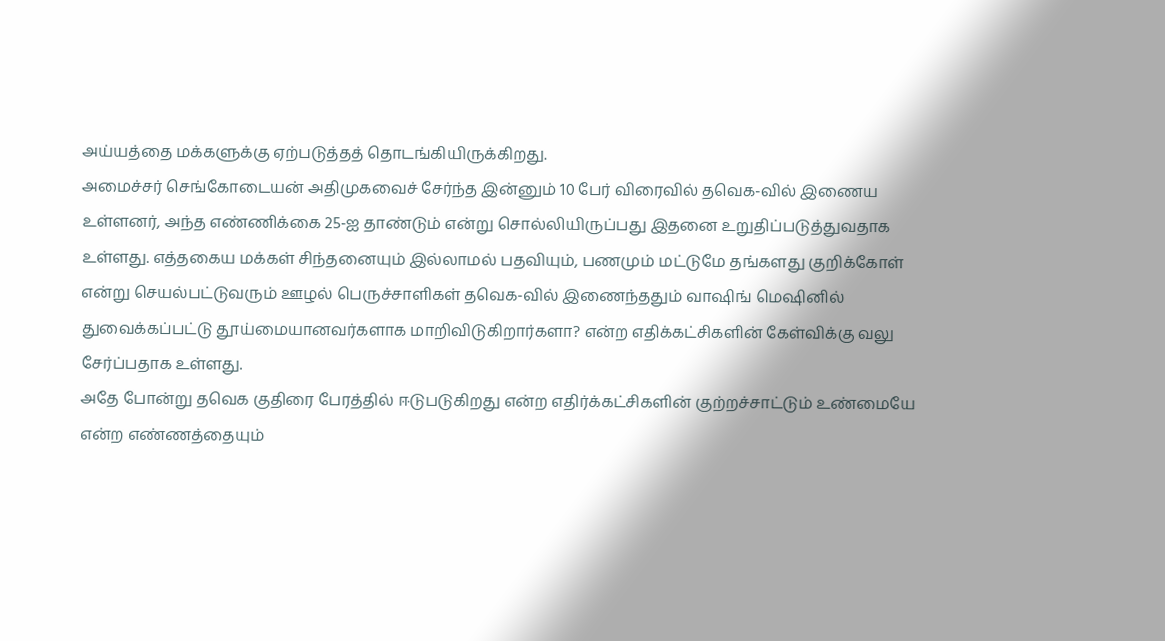அய்யத்தை மக்களுக்கு ஏற்படுத்தத் தொடங்கியிருக்கிறது.
அமைச்சர் செங்கோடையன் அதிமுகவைச் சேர்ந்த இன்னும் 10 பேர் விரைவில் தவெக-வில் இணைய உள்ளனர், அந்த எண்ணிக்கை 25-ஐ தாண்டும் என்று சொல்லியிருப்பது இதனை உறுதிப்படுத்துவதாக உள்ளது. எத்தகைய மக்கள் சிந்தனையும் இல்லாமல் பதவியும், பணமும் மட்டுமே தங்களது குறிக்கோள் என்று செயல்பட்டுவரும் ஊழல் பெருச்சாளிகள் தவெக-வில் இணைந்ததும் வாஷிங் மெஷினில் துவைக்கப்பட்டு தூய்மையானவர்களாக மாறிவிடுகிறார்களா? என்ற எதிக்கட்சிகளின் கேள்விக்கு வலு சேர்ப்பதாக உள்ளது.
அதே போன்று தவெக குதிரை பேரத்தில் ஈடுபடுகிறது என்ற எதிர்க்கட்சிகளின் குற்றச்சாட்டும் உண்மையே என்ற எண்ணத்தையும்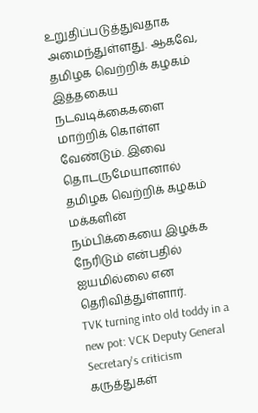உறுதிப்படுத்துவதாக அமைந்துள்ளது. ஆகவே, தமிழக வெற்றிக் கழகம் இத்தகைய நடவடிக்கைகளை மாற்றிக் கொள்ள வேண்டும். இவை தொடருமேயானால் தமிழக வெற்றிக் கழகம் மக்களின் நம்பிக்கையை இழக்க நேரிடும் என்பதில் ஐயமில்லை என தெரிவித்துள்ளார்.
TVK turning into old toddy in a new pot: VCK Deputy General Secretary's criticism
கருத்துகள்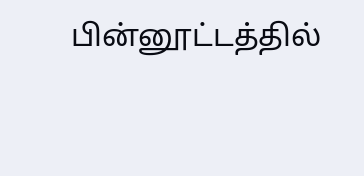பின்னூட்டத்தில்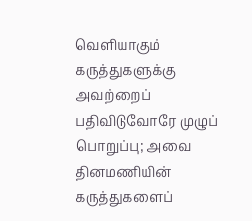வெளியாகும் கருத்துகளுக்கு அவற்றைப் பதிவிடுவோரே முழுப் பொறுப்பு; அவை தினமணியின் கருத்துகளைப்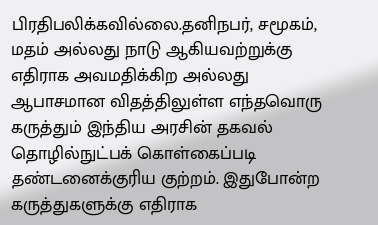பிரதிபலிக்கவில்லை.தனிநபர், சமூகம், மதம் அல்லது நாடு ஆகியவற்றுக்கு எதிராக அவமதிக்கிற அல்லது ஆபாசமான விதத்திலுள்ள எந்தவொரு கருத்தும் இந்திய அரசின் தகவல் தொழில்நுட்பக் கொள்கைப்படி தண்டனைக்குரிய குற்றம். இதுபோன்ற கருத்துகளுக்கு எதிராக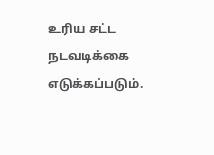உரிய சட்ட நடவடிக்கை எடுக்கப்படும்.